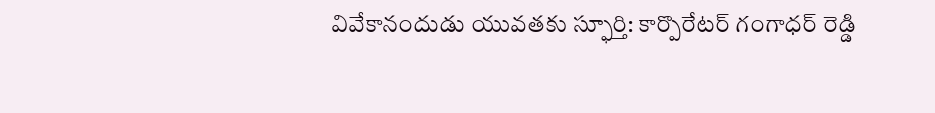వివేకానందుడు యువ‌త‌కు స్ఫూర్తి: కార్పొరేటర్ గంగాధర్ రెడ్డి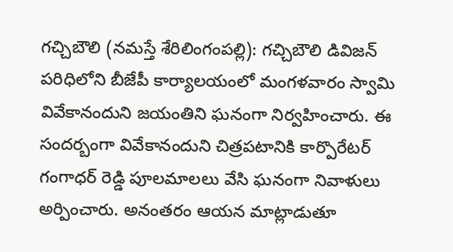గ‌చ్చిబౌలి (న‌మ‌స్తే శేరిలింగంప‌ల్లి): గ‌చ్చిబౌలి డివిజ‌న్ ప‌రిధిలోని బీజేపీ కార్యాల‌యంలో మంగ‌ళ‌వారం స్వామి వివేకానందుని జ‌యంతిని ఘ‌నంగా నిర్వ‌హించారు. ఈ సంద‌ర్బంగా వివేకానందుని చిత్ర‌ప‌టానికి కార్పొరేటర్ గంగాధర్ రెడ్డి పూల‌మాల‌లు వేసి ఘ‌నంగా నివాళులు అర్పించారు. అనంత‌రం ఆయ‌న మాట్లాడుతూ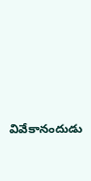వివేకానందుడు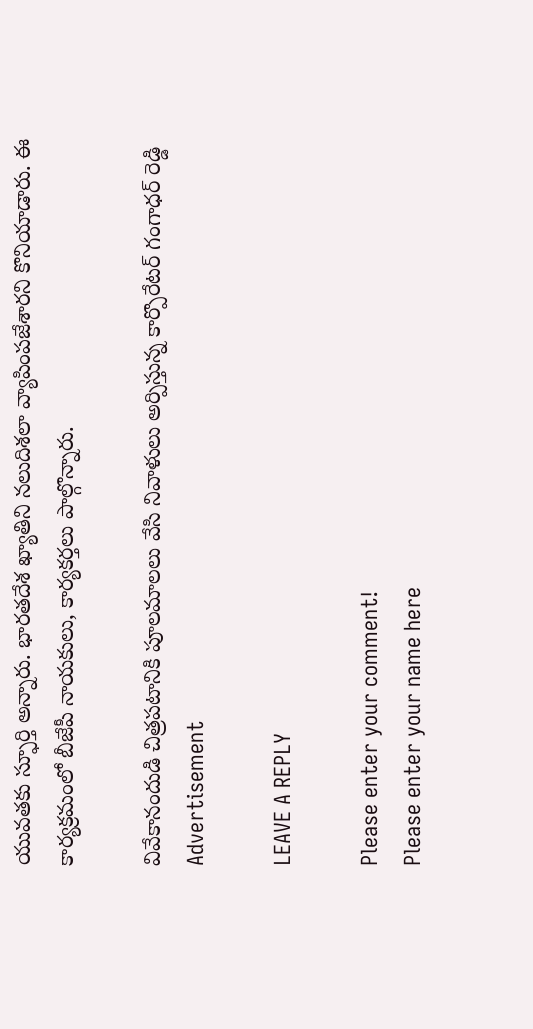యువ‌త‌కు స్ఫూర్తి అన్నారు. భార‌త‌దేశ ఖ్యాతిని న‌లుదిశ‌లా వ్యాపింప‌జేశార‌ని కొనియాడారు. ఈ కార్య‌క్ర‌మంలో బీజేపీ నాయ‌కులు, కార్య‌క‌ర్త‌లు పాల్గొన్నారు.

వివేకానందుడి చిత్ర‌ప‌టానికి పూల‌మాల‌లు వేసి నివాళులు అర్పిస్తున్న కార్పొరేటర్ గంగాధర్ రెడ్డి
Advertisement

LEAVE A REPLY

Please enter your comment!
Please enter your name here